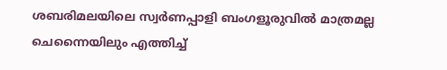ശബരിമലയിലെ സ്വർണപ്പാളി ബംഗളൂരുവില്‍ മാത്രമല്ല ചെന്നൈയിലും എത്തിച്ച്‌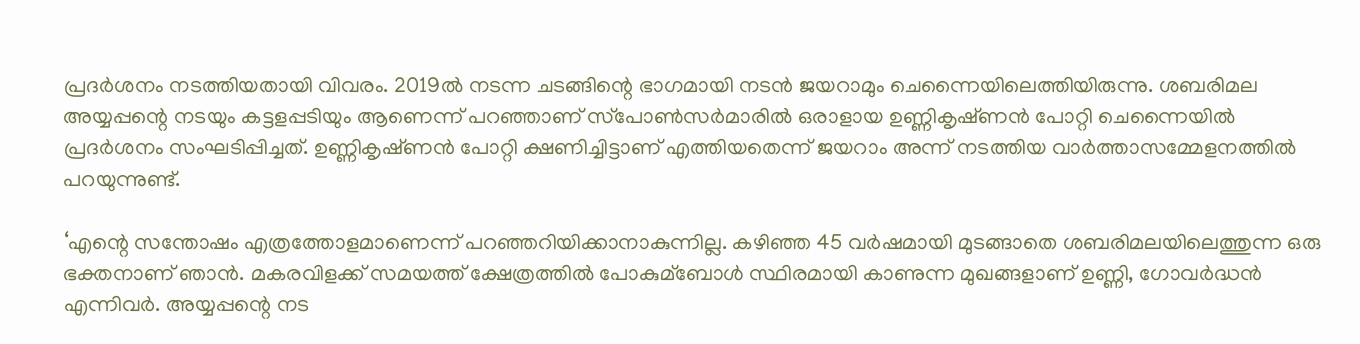പ്രദർശനം നടത്തിയതായി വിവരം. 2019ല്‍ നടന്ന ചടങ്ങിന്റെ ഭാഗമായി നടൻ ജയറാമും ചെന്നൈയിലെത്തിയിരുന്നു. ശബരിമല അയ്യപ്പന്റെ നടയും കട്ടളപ്പടിയും ആണെന്ന് പറഞ്ഞാണ് സ്‌പോണ്‍സർമാരില്‍ ഒരാളായ ഉണ്ണികൃഷ്‌ണൻ പോറ്റി ചെന്നൈയില്‍ പ്രദർശനം സംഘടിപ്പിച്ചത്. ഉണ്ണികൃഷ്‌ണൻ പോറ്റി ക്ഷണിച്ചിട്ടാണ് എത്തിയതെന്ന് ജയറാം അന്ന് നടത്തിയ വാർത്താസമ്മേളനത്തില്‍ പറയുന്നുണ്ട്.

‘എന്റെ സന്തോഷം എത്രത്തോളമാണെന്ന് പറഞ്ഞറിയിക്കാനാകുന്നില്ല. കഴിഞ്ഞ 45 വർഷമായി മുടങ്ങാതെ ശബരിമലയിലെത്തുന്ന ഒരു ഭക്തനാണ് ഞാൻ. മകരവിളക്ക് സമയത്ത് ക്ഷേത്രത്തില്‍ പോകുമ്ബോള്‍ സ്ഥിരമായി കാണുന്ന മുഖങ്ങളാണ് ഉണ്ണി, ഗോവർദ്ധൻ എന്നിവർ. അയ്യപ്പന്റെ നട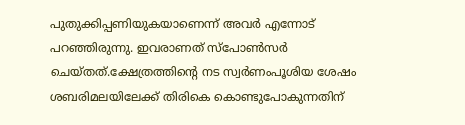പുതുക്കിപ്പണിയുകയാണെന്ന് അവർ എന്നോട് പറഞ്ഞിരുന്നു. ഇവരാണത് സ്‌പോണ്‍സർ ചെയ്‌തത്.ക്ഷേത്രത്തിന്റെ നട സ്വർണംപൂശിയ ശേഷം ശബരിമലയിലേക്ക് തിരികെ കൊണ്ടുപോകുന്നതിന്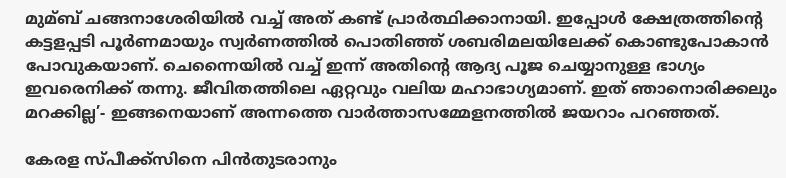മുമ്ബ് ചങ്ങനാശേരിയില്‍ വച്ച്‌ അത് കണ്ട് പ്രാർത്ഥിക്കാനായി. ഇപ്പോള്‍ ക്ഷേത്രത്തിന്റെ കട്ടളപ്പടി പൂർണമായും സ്വർണത്തില്‍ പൊതിഞ്ഞ് ശബരിമലയിലേക്ക് കൊണ്ടുപോകാൻ പോവുകയാണ്. ചെന്നൈയില്‍ വച്ച്‌ ഇന്ന് അതിന്റെ ആദ്യ പൂജ ചെയ്യാനുള്ള ഭാഗ്യം ഇവരെനിക്ക് തന്നു. ജീവിതത്തിലെ ഏറ്റവും വലിയ മഹാഭാഗ്യമാണ്. ഇത് ഞാനൊരിക്കലും മറക്കില്ല’- ഇങ്ങനെയാണ് അന്നത്തെ വാർത്താസമ്മേളനത്തില്‍ ജയറാം പറഞ്ഞത്.

കേരള സ്പീക്ക്സിനെ പിൻതുടരാനും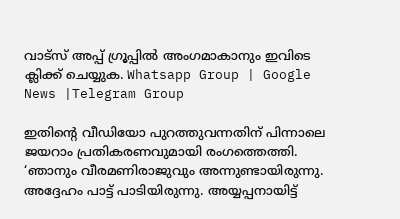വാട്സ് അപ്പ് ഗ്രൂപ്പിൽ അംഗമാകാനും ഇവിടെ ക്ലിക്ക് ചെയ്യുക. Whatsapp Group | Google News |Telegram Group

ഇതിന്റെ വീഡിയോ പുറത്തുവന്നതിന് പിന്നാലെ ജയറാം പ്രതികരണവുമായി രംഗത്തെത്തി. ‘ഞാനും വീരമണിരാജുവും അന്നുണ്ടായിരുന്നു. അദ്ദേഹം പാട്ട് പാടിയിരുന്നു. അയ്യപ്പനായിട്ട്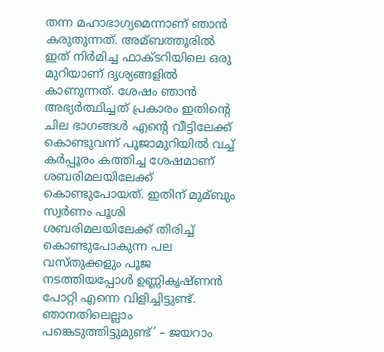തന്ന മഹാഭാഗ്യമെന്നാണ് ഞാൻ കരുതുന്നത്. അമ്ബത്തൂരില്‍ ഇത് നിർമിച്ച ഫാക്‌ടറിയിലെ ഒരു മുറിയാണ് ദൃശ്യങ്ങളില്‍ കാണുന്നത്. ശേഷം ഞാൻ അഭ്യർത്ഥിച്ചത് പ്രകാരം ഇതിന്റെ ചില ഭാഗങ്ങള്‍ എന്റെ വീട്ടിലേക്ക് കൊണ്ടുവന്ന് പൂജാമുറിയില്‍ വച്ച്‌ കർപ്പൂരം കത്തിച്ച ശേഷമാണ് ശബരിമലയിലേക്ക് കൊണ്ടുപോയത്. ഇതിന് മുമ്ബും സ്വർണം പൂശി ശബരിമലയിലേക്ക് തിരിച്ച്‌ കൊണ്ടുപോകുന്ന പല വസ്‌തുക്കളും പൂജ നടത്തിയപ്പോള്‍ ഉണ്ണികൃഷ്‌ണൻ പോറ്റി എന്നെ വിളിച്ചിട്ടുണ്ട്. ഞാനതിലെല്ലാം പങ്കെടുത്തിട്ടുമുണ്ട്’ – ജയറാം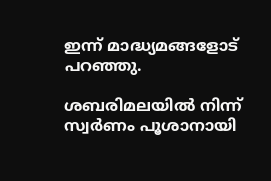ഇന്ന് മാദ്ധ്യമങ്ങളോട് പറഞ്ഞു.

ശബരിമലയില്‍ നിന്ന് സ്വർണം പൂശാനായി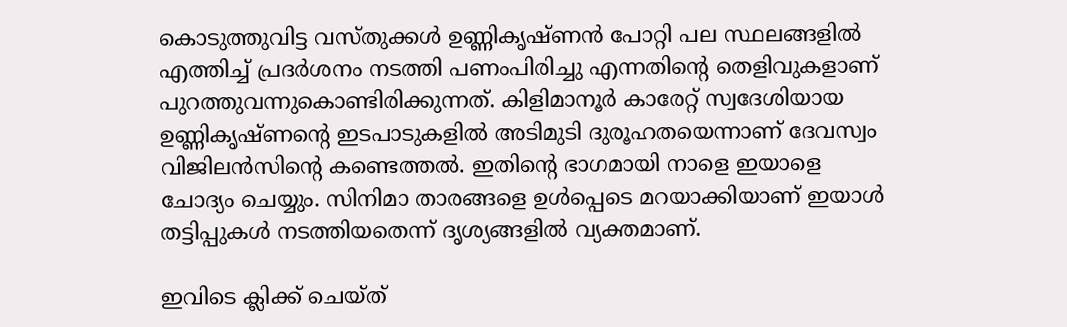കൊടുത്തുവിട്ട വസ്‌തുക്കള്‍ ഉണ്ണികൃഷ്‌ണൻ പോറ്റി പല സ്ഥലങ്ങളില്‍ എത്തിച്ച്‌ പ്രദർശനം നടത്തി പണംപിരിച്ചു എന്നതിന്റെ തെളിവുകളാണ് പുറത്തുവന്നുകൊണ്ടിരിക്കുന്നത്. കിളിമാനൂർ കാരേറ്റ് സ്വദേശിയായ ഉണ്ണികൃഷ്‌ണന്റെ ഇടപാടുകളില്‍ അടിമുടി ദുരൂഹതയെന്നാണ് ദേവസ്വം വിജിലൻസിന്റെ കണ്ടെത്തല്‍. ഇതിന്റെ ഭാഗമായി നാളെ ഇയാളെ ചോദ്യം ചെയ്യും. സിനിമാ താരങ്ങളെ ഉള്‍പ്പെടെ മറയാക്കിയാണ് ഇയാള്‍ തട്ടിപ്പുകള്‍ നടത്തിയതെന്ന് ദൃശ്യങ്ങളില്‍ വ്യക്തമാണ്.

ഇവിടെ ക്ലിക്ക് ചെയ്ത്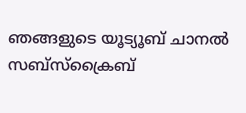ഞങ്ങളുടെ യൂട്യൂബ് ചാനൽ സബ്സ്ക്രൈബ്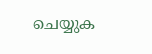ചെയ്യുക